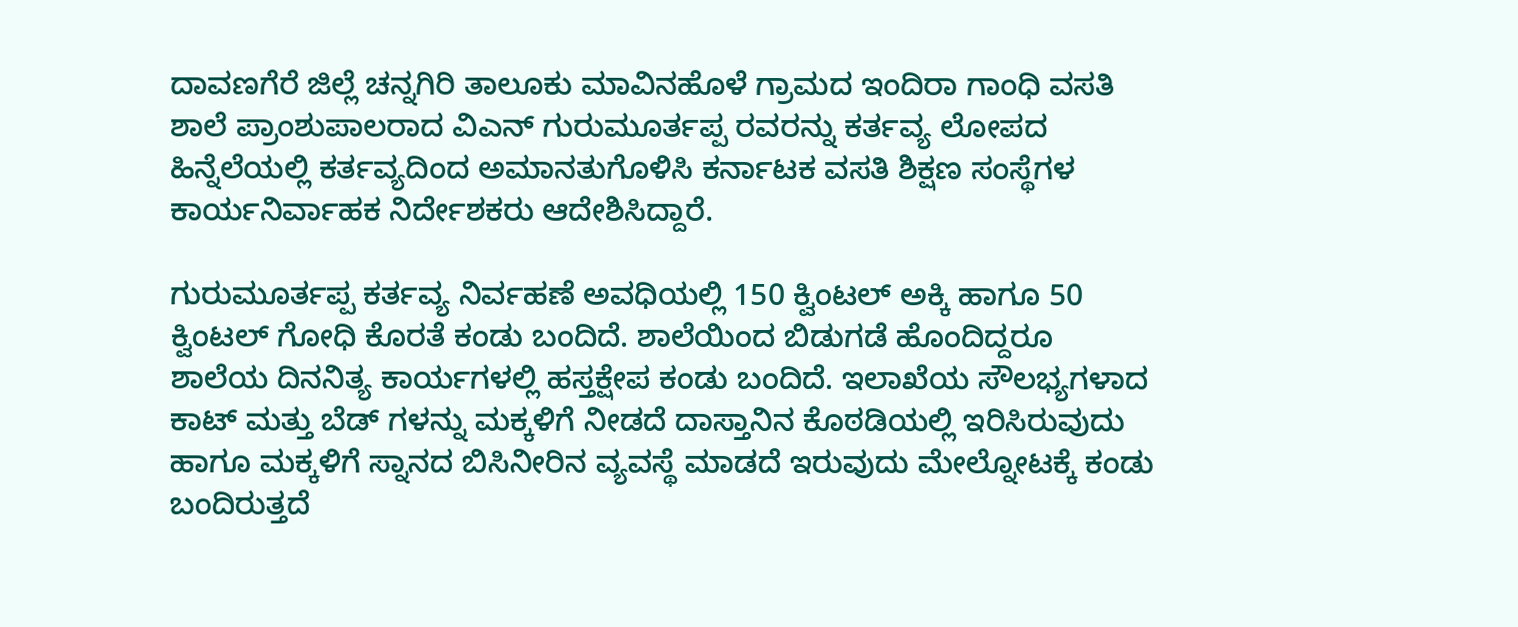ದಾವಣಗೆರೆ ಜಿಲ್ಲೆ ಚನ್ನಗಿರಿ ತಾಲೂಕು ಮಾವಿನಹೊಳೆ ಗ್ರಾಮದ ಇಂದಿರಾ ಗಾಂಧಿ ವಸತಿ ಶಾಲೆ ಪ್ರಾಂಶುಪಾಲರಾದ ವಿಎನ್ ಗುರುಮೂರ್ತಪ್ಪ ರವರನ್ನು ಕರ್ತವ್ಯ ಲೋಪದ ಹಿನ್ನೆಲೆಯಲ್ಲಿ ಕರ್ತವ್ಯದಿಂದ ಅಮಾನತುಗೊಳಿಸಿ ಕರ್ನಾಟಕ ವಸತಿ ಶಿಕ್ಷಣ ಸಂಸ್ಥೆಗಳ ಕಾರ್ಯನಿರ್ವಾಹಕ ನಿರ್ದೇಶಕರು ಆದೇಶಿಸಿದ್ದಾರೆ.

ಗುರುಮೂರ್ತಪ್ಪ ಕರ್ತವ್ಯ ನಿರ್ವಹಣೆ ಅವಧಿಯಲ್ಲಿ 150 ಕ್ವಿಂಟಲ್ ಅಕ್ಕಿ ಹಾಗೂ 50 ಕ್ವಿಂಟಲ್ ಗೋಧಿ ಕೊರತೆ ಕಂಡು ಬಂದಿದೆ. ಶಾಲೆಯಿಂದ ಬಿಡುಗಡೆ ಹೊಂದಿದ್ದರೂ ಶಾಲೆಯ ದಿನನಿತ್ಯ ಕಾರ್ಯಗಳಲ್ಲಿ ಹಸ್ತಕ್ಷೇಪ ಕಂಡು ಬಂದಿದೆ. ಇಲಾಖೆಯ ಸೌಲಭ್ಯಗಳಾದ ಕಾಟ್ ಮತ್ತು ಬೆಡ್ ಗಳನ್ನು ಮಕ್ಕಳಿಗೆ ನೀಡದೆ ದಾಸ್ತಾನಿನ ಕೊಠಡಿಯಲ್ಲಿ ಇರಿಸಿರುವುದು ಹಾಗೂ ಮಕ್ಕಳಿಗೆ ಸ್ನಾನದ ಬಿಸಿನೀರಿನ ವ್ಯವಸ್ಥೆ ಮಾಡದೆ ಇರುವುದು ಮೇಲ್ನೋಟಕ್ಕೆ ಕಂಡು ಬಂದಿರುತ್ತದೆ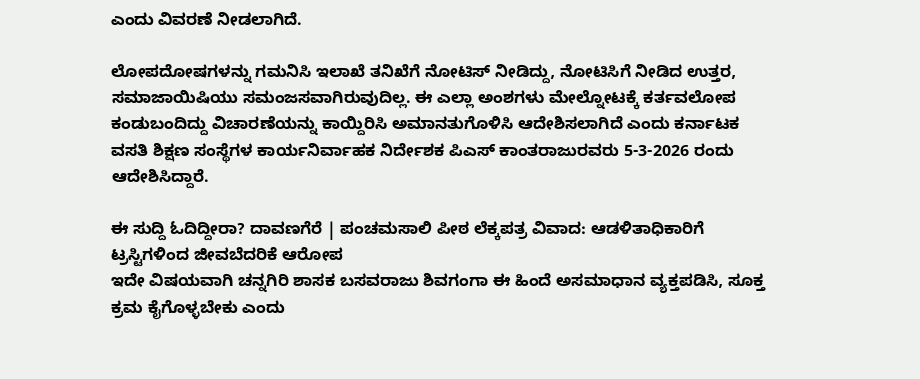ಎಂದು ವಿವರಣೆ ನೀಡಲಾಗಿದೆ.

ಲೋಪದೋಷಗಳನ್ನು ಗಮನಿಸಿ ಇಲಾಖೆ ತನಿಖೆಗೆ ನೋಟಿಸ್ ನೀಡಿದ್ದು, ನೋಟಿಸಿಗೆ ನೀಡಿದ ಉತ್ತರ, ಸಮಾಜಾಯಿಷಿಯು ಸಮಂಜಸವಾಗಿರುವುದಿಲ್ಲ. ಈ ಎಲ್ಲಾ ಅಂಶಗಳು ಮೇಲ್ನೋಟಕ್ಕೆ ಕರ್ತವಲೋಪ ಕಂಡುಬಂದಿದ್ದು ವಿಚಾರಣೆಯನ್ನು ಕಾಯ್ದಿರಿಸಿ ಅಮಾನತುಗೊಳಿಸಿ ಆದೇಶಿಸಲಾಗಿದೆ ಎಂದು ಕರ್ನಾಟಕ ವಸತಿ ಶಿಕ್ಷಣ ಸಂಸ್ಥೆಗಳ ಕಾರ್ಯನಿರ್ವಾಹಕ ನಿರ್ದೇಶಕ ಪಿಎಸ್ ಕಾಂತರಾಜುರವರು 5-3-2026 ರಂದು ಆದೇಶಿಸಿದ್ದಾರೆ.

ಈ ಸುದ್ದಿ ಓದಿದ್ದೀರಾ? ದಾವಣಗೆರೆ | ಪಂಚಮಸಾಲಿ ಪೀಠ ಲೆಕ್ಕಪತ್ರ ವಿವಾದ: ಆಡಳಿತಾಧಿಕಾರಿಗೆ ಟ್ರಸ್ಟಿಗಳಿಂದ ಜೀವಬೆದರಿಕೆ ಆರೋಪ
ಇದೇ ವಿಷಯವಾಗಿ ಚನ್ನಗಿರಿ ಶಾಸಕ ಬಸವರಾಜು ಶಿವಗಂಗಾ ಈ ಹಿಂದೆ ಅಸಮಾಧಾನ ವ್ಯಕ್ತಪಡಿಸಿ, ಸೂಕ್ತ ಕ್ರಮ ಕೈಗೊಳ್ಳಬೇಕು ಎಂದು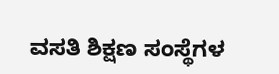ವಸತಿ ಶಿಕ್ಷಣ ಸಂಸ್ಥೆಗಳ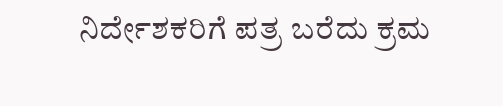ನಿರ್ದೇಶಕರಿಗೆ ಪತ್ರ ಬರೆದು ಕ್ರಮ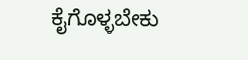ಕೈಗೊಳ್ಳಬೇಕು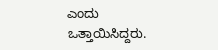ಎಂದು ಒತ್ತಾಯಿಸಿದ್ದರು.